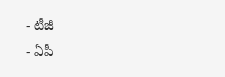- టీజీ
- ఏపీ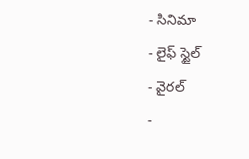- సినిమా
- లైఫ్ స్టైల్
- వైరల్
-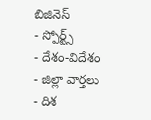బిజినెస్
- స్పోర్ట్స్
- దేశం-విదేశం
- జిల్లా వార్తలు
- దిశ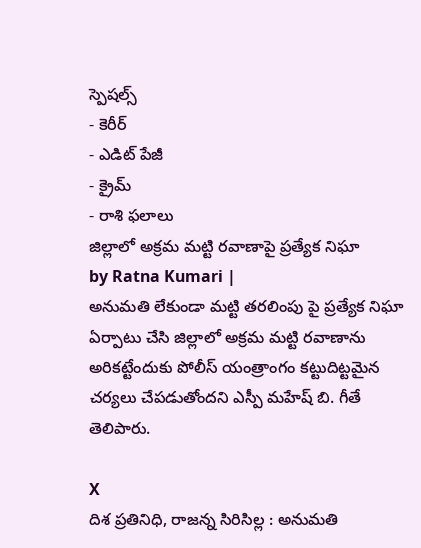స్పెషల్స్
- కెరీర్
- ఎడిట్ పేజీ
- క్రైమ్
- రాశి ఫలాలు
జిల్లాలో అక్రమ మట్టి రవాణాపై ప్రత్యేక నిఘా
by Ratna Kumari |
అనుమతి లేకుండా మట్టి తరలింపు పై ప్రత్యేక నిఘా ఏర్పాటు చేసి జిల్లాలో అక్రమ మట్టి రవాణాను అరికట్టేందుకు పోలీస్ యంత్రాంగం కట్టుదిట్టమైన చర్యలు చేపడుతోందని ఎస్పీ మహేష్ బి. గీతే తెలిపారు.

X
దిశ ప్రతినిధి, రాజన్న సిరిసిల్ల : అనుమతి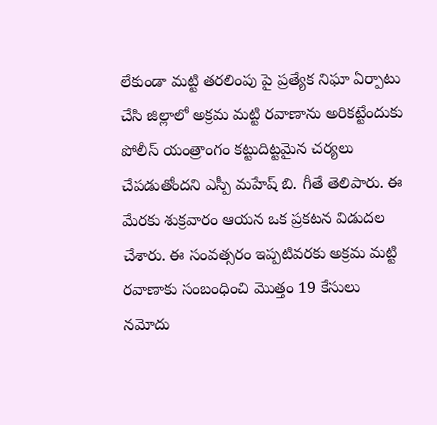లేకుండా మట్టి తరలింపు పై ప్రత్యేక నిఘా ఏర్పాటు చేసి జిల్లాలో అక్రమ మట్టి రవాణాను అరికట్టేందుకు పోలీస్ యంత్రాంగం కట్టుదిట్టమైన చర్యలు చేపడుతోందని ఎస్పీ మహేష్ బి. గీతే తెలిపారు. ఈ మేరకు శుక్రవారం ఆయన ఒక ప్రకటన విడుదల చేశారు. ఈ సంవత్సరం ఇప్పటివరకు అక్రమ మట్టి రవాణాకు సంబంధించి మొత్తం 19 కేసులు నమోదు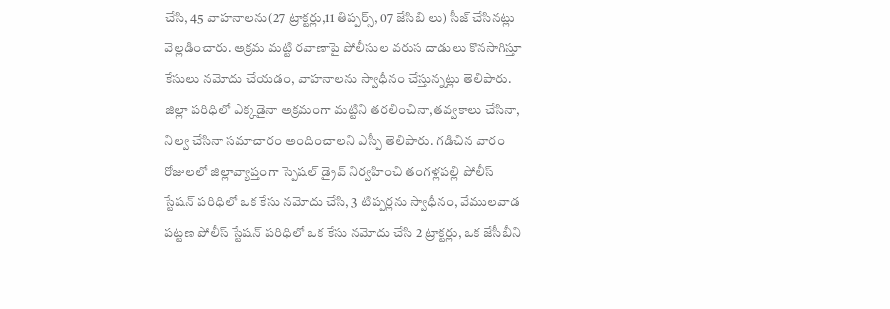చేసి, 45 వాహనాలను(27 ట్రాక్టర్లు,11 తిప్పర్స్, 07 జేసిబి లు) సీజ్ చేసినట్లు వెల్లడించారు. అక్రమ మట్టి రవాణాపై పోలీసుల వరుస దాడులు కొనసాగిస్తూ కేసులు నమోదు చేయడం, వాహనాలను స్వాధీనం చేస్తున్నట్లు తెలిపారు.
జిల్లా పరిధిలో ఎక్కడైనా అక్రమంగా మట్టిని తరలించినా,తవ్వకాలు చేసినా, నిల్వ చేసినా సమాచారం అందించాలని ఎస్పీ తెలిపారు. గడిచిన వారం రోజులలో జిల్లావ్యాప్తంగా స్పెషల్ డ్రైవ్ నిర్వహించి తంగళ్లపల్లి పోలీస్ స్టేషన్ పరిధిలో ఒక కేసు నమోదు చేసి, 3 టిప్పర్లను స్వాధీనం, వేములవాడ పట్టణ పోలీస్ స్టేషన్ పరిధిలో ఒక కేసు నమోదు చేసి 2 ట్రాక్టర్లు, ఒక జేసీబీని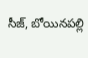సీజ్, బోయినపల్లి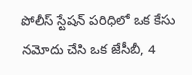పోలీస్ స్టేషన్ పరిధిలో ఒక కేసు నమోదు చేసి ఒక జేసీబీ, 4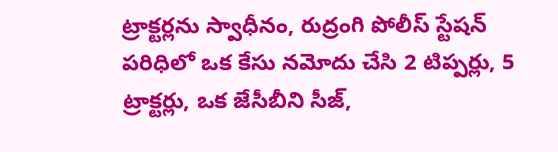ట్రాక్టర్లను స్వాధీనం, రుద్రంగి పోలీస్ స్టేషన్ పరిధిలో ఒక కేసు నమోదు చేసి 2 టిప్పర్లు, 5 ట్రాక్టర్లు, ఒక జేసీబీని సీజ్,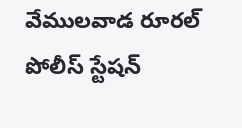వేములవాడ రూరల్ పోలీస్ స్టేషన్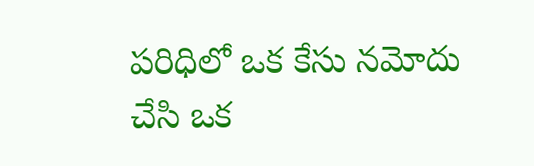పరిధిలో ఒక కేసు నమోదు చేసి ఒక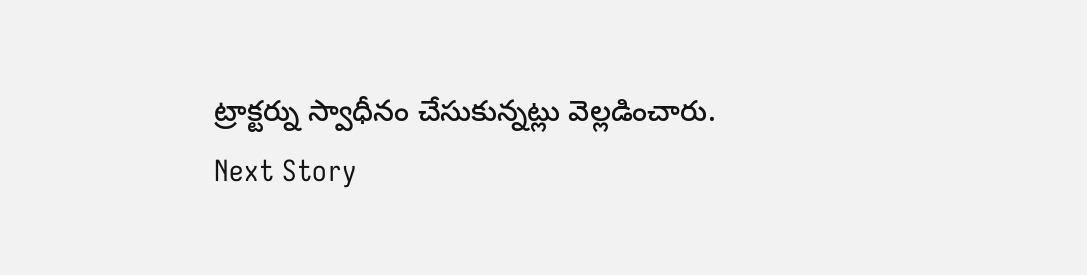ట్రాక్టర్ను స్వాధీనం చేసుకున్నట్లు వెల్లడించారు.
Next Story